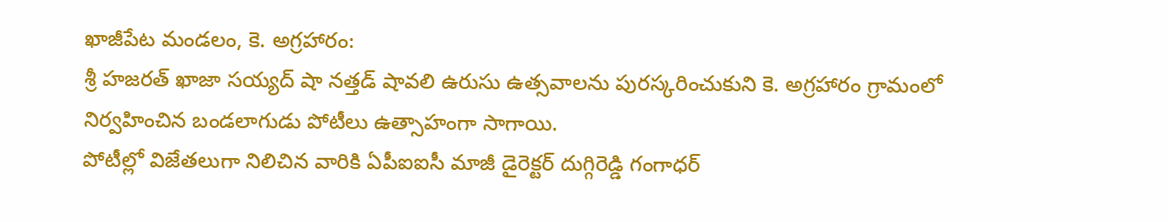ఖాజీపేట మండలం, కె. అగ్రహారం:
శ్రీ హజరత్ ఖాజా సయ్యద్ షా నత్తడ్ షావలి ఉరుసు ఉత్సవాలను పురస్కరించుకుని కె. అగ్రహారం గ్రామంలో నిర్వహించిన బండలాగుడు పోటీలు ఉత్సాహంగా సాగాయి.
పోటీల్లో విజేతలుగా నిలిచిన వారికి ఏపీఐఐసీ మాజీ డైరెక్టర్ దుగ్గిరెడ్డి గంగాధర్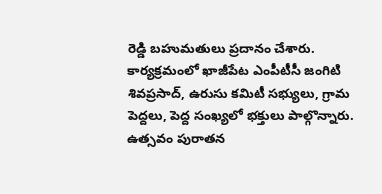రెడ్డి బహుమతులు ప్రదానం చేశారు.
కార్యక్రమంలో ఖాజీపేట ఎంపీటీసీ జంగిటి శివప్రసాద్, ఉరుసు కమిటీ సభ్యులు, గ్రామ పెద్దలు, పెద్ద సంఖ్యలో భక్తులు పాల్గొన్నారు. ఉత్సవం పురాతన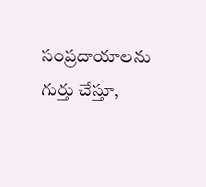సంప్రదాయాలను గుర్తు చేస్తూ,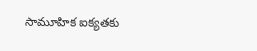సామూహిక ఐక్యతకు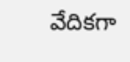వేదికగా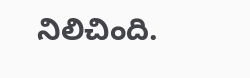నిలిచింది.